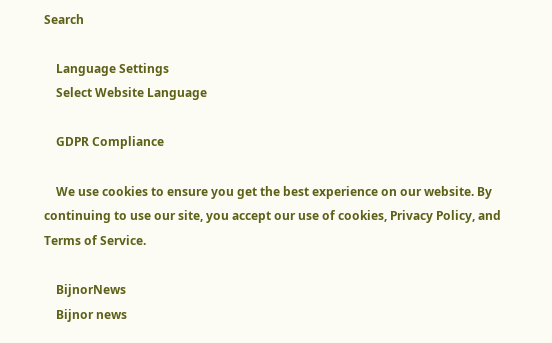Search

    Language Settings
    Select Website Language

    GDPR Compliance

    We use cookies to ensure you get the best experience on our website. By continuing to use our site, you accept our use of cookies, Privacy Policy, and Terms of Service.

    BijnorNews
    Bijnor news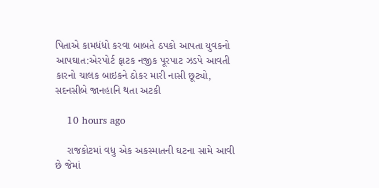પિતાએ કામધંધો કરવા બાબતે ઠપકો આપતા યુવકનો આપઘાત:એરપોર્ટ ફાટક નજીક પૂરપાટ ઝડપે આવતી કારનો ચાલક બાઇકને ઠોકર મારી નાસી છૂટ્યો, સદનસીબે જાનહાનિ થતા અટકી

    10 hours ago

    રાજકોટમાં વધુ એક અકસ્માતની ઘટના સામે આવી છે જેમાં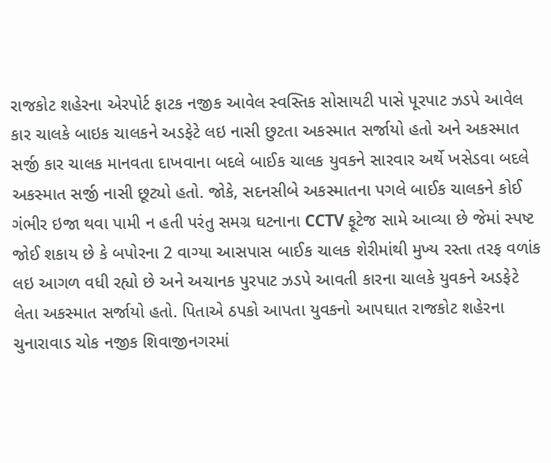રાજકોટ શહેરના એરપોર્ટ ફાટક નજીક આવેલ સ્વસ્તિક સોસાયટી પાસે પૂરપાટ ઝડપે આવેલ કાર ચાલકે બાઇક ચાલકને અડફેટે લઇ નાસી છુટતા અકસ્માત સર્જાયો હતો અને અકસ્માત સર્જી કાર ચાલક માનવતા દાખવાના બદલે બાઈક ચાલક યુવકને સારવાર અર્થે ખસેડવા બદલે અકસ્માત સર્જી નાસી છૂટ્યો હતો. જોકે, સદનસીબે અકસ્માતના પગલે બાઈક ચાલકને કોઈ ગંભીર ઇજા થવા પામી ન હતી પરંતુ સમગ્ર ઘટનાના CCTV ફૂટેજ સામે આવ્યા છે જેમાં સ્પષ્ટ જોઈ શકાય છે કે બપોરના 2 વાગ્યા આસપાસ બાઈક ચાલક શેરીમાંથી મુખ્ય રસ્તા તરફ વળાંક લઇ આગળ વધી રહ્યો છે અને અચાનક પુરપાટ ઝડપે આવતી કારના ચાલકે યુવકને અડફેટે લેતા અકસ્માત સર્જાયો હતો. પિતાએ ઠપકો આપતા યુવકનો આપઘાત રાજકોટ શહેરના ચુનારાવાડ ચોક નજીક શિવાજીનગરમાં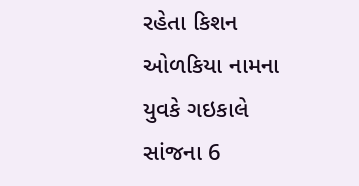રહેતા કિશન ઓળકિયા નામના યુવકે ગઇકાલે સાંજના 6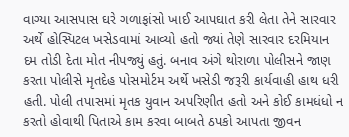વાગ્યા આસપાસ ઘરે ગળાફાંસો ખાઈ આપઘાત કરી લેતા તેને સારવાર અર્થે હોસ્પિટલ ખસેડવામાં આવ્યો હતો જ્યાં તેણે સારવાર દરમિયાન દમ તોડી દેતા મોત નીપજ્યું હતું. બનાવ અંગે થોરાળા પોલીસને જાણ કરતા પોલીસે મૃતદેહ પોસમોર્ટમ અર્થે ખસેડી જરૂરી કાર્યવાહી હાથ ધરી હતી. પોલી તપાસમાં મૃતક યુવાન અપરિણીત હતો અને કોઈ કામધંધો ન કરતો હોવાથી પિતાએ કામ કરવા બાબતે ઠપકો આપતા જીવન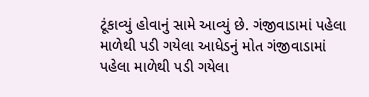ટૂંકાવ્યું હોવાનું સામે આવ્યું છે. ગંજીવાડામાં પહેલા માળેથી પડી ગયેલા આધેડનું મોત ગંજીવાડામાં પહેલા માળેથી પડી ગયેલા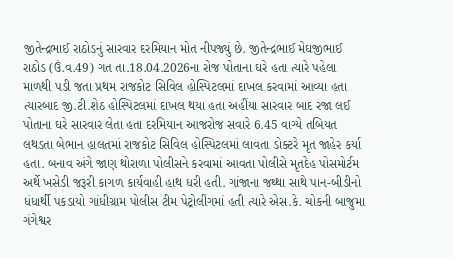જીતેન્દ્રભાઈ રાઠોડનું સારવાર દરમિયાન મોત નીપજ્યું છે. જીતેન્દ્રભાઈ મેઘજીભાઈ રાઠોડ (ઉં.વ.49) ગત તા.18.04.2026ના રોજ પોતાના ઘરે હતા ત્યારે પહેલા માળથી પડી જતા પ્રથમ રાજકોટ સિવિલ હોસ્પિટલમાં દાખલ કરવામાં આવ્યા હતા ત્યારબાદ જી.ટી.શેઠ હોસ્પિટલમાં દાખલ થયા હતા અહીંયા સારવાર બાદ રજા લઈ પોતાના ઘરે સારવાર લેતા હતા દરમિયાન આજરોજ સવારે 6.45 વાગ્યે તબિયત લથડતા બેભાન હાલતમાં રાજકોટ સિવિલ હોસ્પિટલમાં લાવતા ડોક્ટરે મૃત જાહેર કર્યા હતા. બનાવ અંગે જાણ થોરાળા પોલીસને કરવામાં આવતા પોલીસે મૃતદેહ પોસમોર્ટમ અર્થે ખસેડી જરૂરી કાગળ કાર્યવાહી હાથ ધરી હતી. ગાંજાના જથ્થા સાથે પાન-બીડીનો ધંધાર્થી પકડાયો ગાંધીગ્રામ પોલીસ ટીમ પેટ્રોલીંગમાં હતી ત્યારે એસ.કે. ચોકની બાજુમા ગંગેશ્વર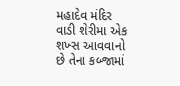મહાદેવ મંદિર વાડી શેરીમા એક શખ્સ આવવાનો છે તેના કબ્જામાં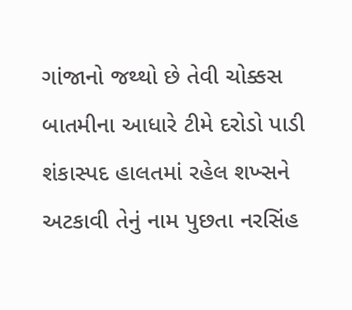ગાંજાનો જથ્થો છે તેવી ચોક્કસ બાતમીના આધારે ટીમે દરોડો પાડી શંકાસ્પદ હાલતમાં રહેલ શખ્સને અટકાવી તેનું નામ પુછતા નરસિંહ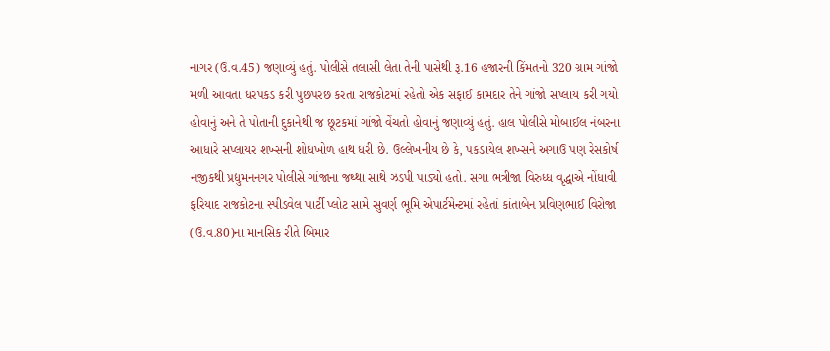નાગર (ઉ.વ.45) જણાવ્યું હતું. પોલીસે તલાસી લેતા તેની પાસેથી રૂ.16 હજારની કિંમતનો 320 ગ્રામ ગાંજો મળી આવતા ધરપકડ કરી પુછપરછ કરતા રાજકોટમાં રહેતો એક સફાઈ કામદાર તેને ગાંજો સપ્લાય કરી ગયો હોવાનું અને તે પોતાની દુકાનેથી જ છૂટકમાં ગાંજો વેંચતો હોવાનું જણાવ્યું હતું. હાલ પોલીસે મોબાઈલ નંબરના આધારે સપ્લાયર શખ્સની શોધખોળ હાથ ધરી છે. ઉલ્લેખનીય છે કે, પકડાયેલ શખ્સને અગાઉ પણ રેસકોર્ષ નજીકથી પ્રદ્યુમનનગર પોલીસે ગાંજાના જથ્થા સાથે ઝડપી પાડ્યો હતો. સગા ભત્રીજા વિરુધ્ધ વૃદ્ધાએ નોંધાવી ફરિયાદ રાજકોટના સ્પીડવેલ પાર્ટી પ્લોટ સામે સુવર્ણ ભૂમિ એપાર્ટમેન્ટમાં રહેતાં કાંતાબેન પ્રવિણભાઈ વિરોજા (ઉ.વ.80)ના માનસિક રીતે બિમાર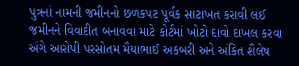પુત્રનાં નામની જમીનનો છળકપટ પૂર્વક સાટાખત કરાવી લઈ જમીનને વિવાદીત બનાવવા માટે કોર્ટમાં ખોટો દાવો દાખલ કરવા અંગે આરોપી પરસોતમ મૈયાભાઈ અકબરી અને અંકિત શૈલેષ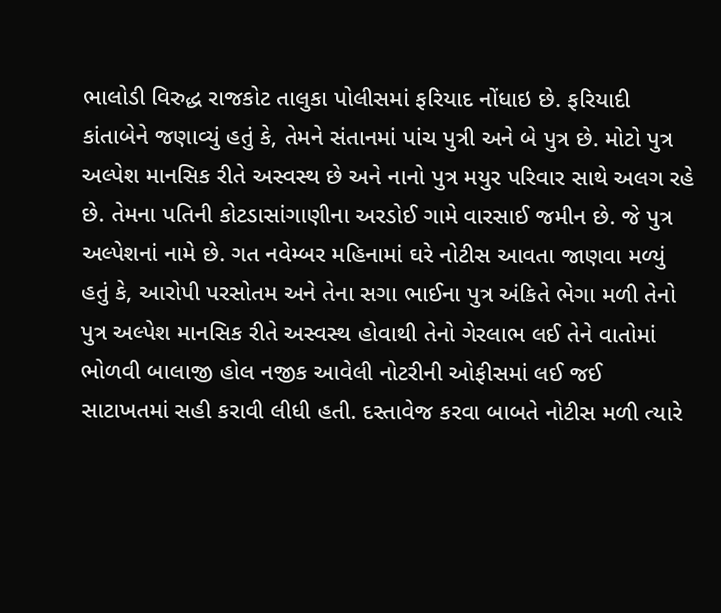ભાલોડી વિરુદ્ધ રાજકોટ તાલુકા પોલીસમાં ફરિયાદ નોંધાઇ છે. ફરિયાદી કાંતાબેને જણાવ્યું હતું કે, તેમને સંતાનમાં પાંચ પુત્રી અને બે પુત્ર છે. મોટો પુત્ર અલ્પેશ માનસિક રીતે અસ્વસ્થ છે અને નાનો પુત્ર મયુર પરિવાર સાથે અલગ રહે છે. તેમના પતિની કોટડાસાંગાણીના અરડોઈ ગામે વારસાઈ જમીન છે. જે પુત્ર અલ્પેશનાં નામે છે. ગત નવેમ્બર મહિનામાં ઘરે નોટીસ આવતા જાણવા મળ્યું હતું કે, આરોપી પરસોતમ અને તેના સગા ભાઈના પુત્ર અંકિતે ભેગા મળી તેનો પુત્ર અલ્પેશ માનસિક રીતે અસ્વસ્થ હોવાથી તેનો ગેરલાભ લઈ તેને વાતોમાં ભોળવી બાલાજી હોલ નજીક આવેલી નોટરીની ઓફીસમાં લઈ જઈ સાટાખતમાં સહી કરાવી લીધી હતી. દસ્તાવેજ કરવા બાબતે નોટીસ મળી ત્યારે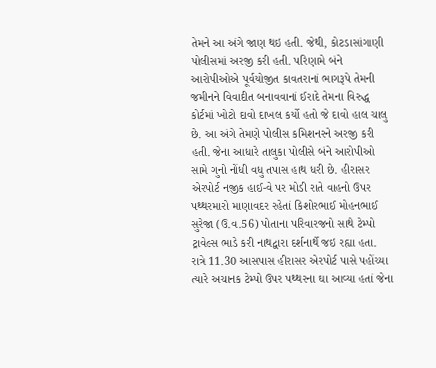તેમને આ અંગે જાણ થઇ હતી. જેથી, કોટડાસાંગાણી પોલીસમાં અરજી કરી હતી. પરિણામે બંને આરોપીઓએ પૂર્વયોજીત કાવતરાનાં ભાગરૂપે તેમની જમીનને વિવાદીત બનાવવાનાં ઈરાદે તેમના વિરુદ્ધ કોર્ટમાં ખોટો દાવો દાખલ કર્યો હતો જે દાવો હાલ ચાલુ છે. આ અંગે તેમણે પોલીસ કમિશનરને અરજી કરી હતી. જેના આધારે તાલુકા પોલીસે બંને આરોપીઓ સામે ગુનો નોંધી વધુ તપાસ હાથ ધરી છે. હીરાસર એરપોર્ટ નજીક હાઈ-વે પર મોડી રાતે વાહનો ઉપર પથ્થરમારો માણાવદર રહેતાં કિશોરભાઈ મોહનભાઈ સુરેજા (ઉ.વ.56) પોતાના પરિવારજનો સાથે ટેમ્પો ટ્રાવેલ્સ ભાડે કરી નાથદ્વારા દર્શનાર્થે જઇ રહ્યા હતા. રાત્રે 11.30 આસપાસ હીરાસર એરપોર્ટ પાસે પહોંચ્યા ત્યારે અચાનક ટેમ્પો ઉપર પથ્થરના ઘા આવ્યા હતાં જેના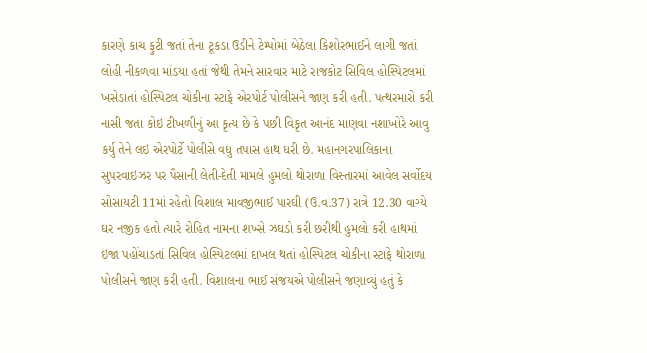કારણે કાચ ફુટી જતાં તેના ટૂકડા ઉડીને ટેમ્પોમાં બેઠેલા કિશોરભાઈને લાગી જતાં લોહી નીકળવા માંડયા હતાં જેથી તેમને સારવાર માટે રાજકોટ સિવિલ હોસ્પિટલમાં ખસેડાતાં હોસ્પિટલ ચોકીના સ્ટાફે એરપોર્ટ પોલીસને જાણ કરી હતી. પત્થરમારો કરી નાસી જતા કોઇ ટીખળીનું આ કૃત્ય છે કે પછી વિકૃત આનંદ માણવા નશાખોરે આવુ કર્યુ તેને લઇ એરપોર્ટે પોલીસે વધુ તપાસ હાથ ધરી છે. મહાનગરપાલિકાના સુપરવાઇઝર પર પૈસાની લેતી-દેતી મામલે હુમલો થોરાળા વિસ્તારમાં આવેલ સર્વોદય સોસાયટી 11માં રહેતો વિશાલ માવજીભાઈ પારઘી (ઉ.વ.37) રાત્રે 12.30 વાગ્યે ઘર નજીક હતો ત્યારે રોહિત નામના શખ્સે ઝઘડો કરી છરીથી હુમલો કરી હાથમાં ઇજા પહોંચાડતાં સિવિલ હોસ્પિટલમાં દાખલ થતાં હોસ્પિટલ ચોકીના સ્ટાફે થોરાળા પોલીસને જાણ કરી હતી. વિશાલના ભાઈ સંજયએ પોલીસને જણાવ્યું હતું કે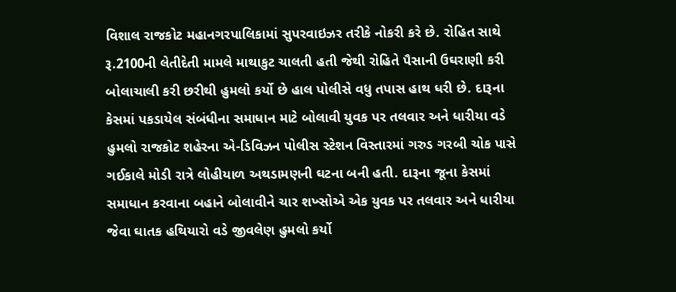વિશાલ રાજકોટ મહાનગરપાલિકામાં સુપરવાઇઝર તરીકે નોકરી કરે છે. રોહિત સાથે રૂ.2100ની લેતીદેતી મામલે માથાકુટ ચાલતી હતી જેથી રોહિતે પૈસાની ઉઘરાણી કરી બોલાચાલી કરી છરીથી હુમલો કર્યો છે હાલ પોલીસે વધુ તપાસ હાથ ધરી છે. દારૂના કેસમાં પકડાયેલ સંબંધીના સમાધાન માટે બોલાવી યુવક પર તલવાર અને ધારીયા વડે હુમલો રાજકોટ શહેરના એ-ડિવિઝન પોલીસ સ્ટેશન વિસ્તારમાં ગરુડ ગરબી ચોક પાસે ગઈકાલે મોડી રાત્રે લોહીયાળ અથડામણની ઘટના બની હતી. દારૂના જૂના કેસમાં સમાધાન કરવાના બહાને બોલાવીને ચાર શખ્સોએ એક યુવક પર તલવાર અને ધારીયા જેવા ઘાતક હથિયારો વડે જીવલેણ હુમલો કર્યો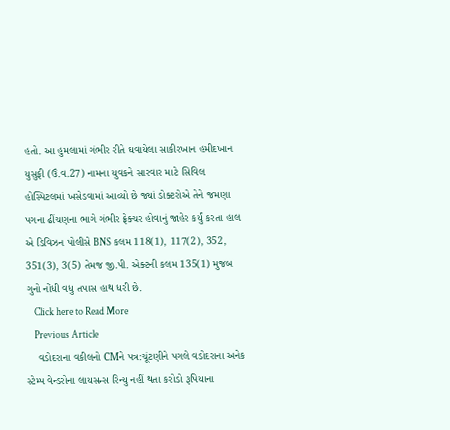હતો. આ હુમલામાં ગંભીર રીતે ઘવાયેલા સાકીરખાન હમીદખાન યુસુફી (ઉં.વ.27) નામના યુવકને સારવાર માટે સિવિલ હોસ્પિટલમાં ખસેડવામાં આવ્યો છે જ્યાં ડોક્ટરોએ તેને જમણા પગના ઢીંચણના ભાગે ગંભીર ફ્રેક્ચર હોવાનું જાહેર કર્યું કરતા હાલ એ ડિવિઝન પોલીસે BNS કલમ 118(1), 117(2), 352, 351(3), 3(5) તેમજ જી.પી. એક્ટની કલમ 135(1) મુજબ ગુનો નોંધી વધુ તપાસ હાથ ધરી છે.
    Click here to Read More
    Previous Article
    વડોદરાના વકીલનો CMને પત્ર:ચૂંટણીને પગલે વડોદરાના અનેક સ્ટેમ્પ વેન્ડરોના લાયસન્સ રિન્યુ નહીં થતા કરોડો રૂપિયાના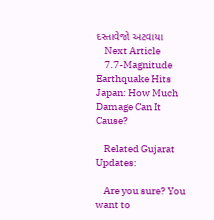દસ્તાવેજો અટવાયા
    Next Article
    7.7-Magnitude Earthquake Hits Japan: How Much Damage Can It Cause?

    Related Gujarat Updates:

    Are you sure? You want to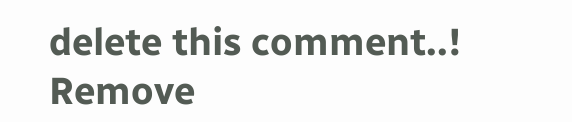delete this comment..! Remove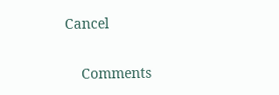Cancel

    Comments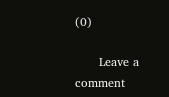(0)

      Leave a comment